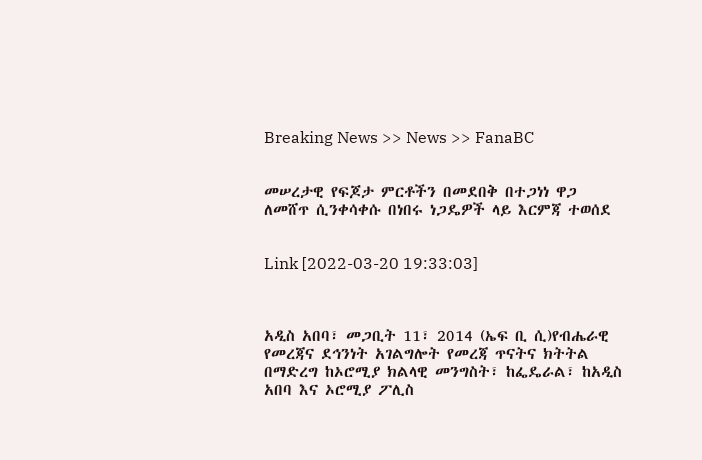Breaking News >> News >> FanaBC


መሠረታዊ የፍጆታ ምርቶችን በመደበቅ በተጋነነ ዋጋ ለመሸጥ ሲንቀሳቀሱ በነበሩ ነጋዴዎች ላይ እርምጃ ተወሰደ


Link [2022-03-20 19:33:03]



አዲስ አበባ፣ መጋቢት 11፣ 2014 (ኤፍ ቢ ሲ)የብሔራዊ የመረጃና ደኅንነት አገልግሎት የመረጃ ጥናትና ክትትል በማድረግ ከኦሮሚያ ክልላዊ መንግስት፣ ከፌዴራል፣ ከአዲስ አበባ እና ኦሮሚያ ፖሊስ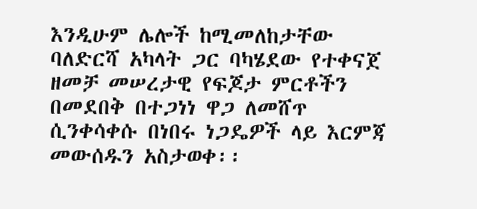እንዲሁም ሌሎች ከሚመለከታቸው ባለድርሻ አካላት ጋር ባካሄደው የተቀናጀ ዘመቻ መሠረታዊ የፍጆታ ምርቶችን በመደበቅ በተጋነነ ዋጋ ለመሸጥ ሲንቀሳቀሱ በነበሩ ነጋዴዎች ላይ እርምጃ መውሰዱን አስታወቀ፡፡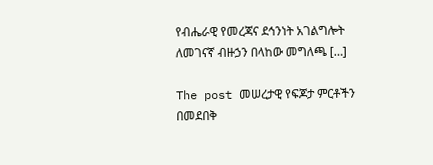የብሔራዊ የመረጃና ደኅንነት አገልግሎት ለመገናኛ ብዙኃን በላከው መግለጫ […]

The post መሠረታዊ የፍጆታ ምርቶችን በመደበቅ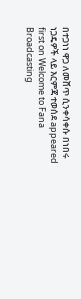በተጋነነ ዋጋ ለመሸጥ ሲንቀሳቀሱ በነበሩ ነጋዴዎች ላይ እርምጃ ተወሰደ appeared first on Welcome to Fana Broadcasting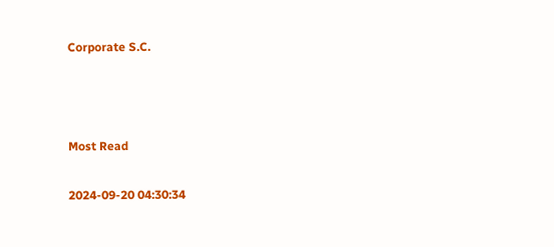Corporate S.C.



Most Read

2024-09-20 04:30:34